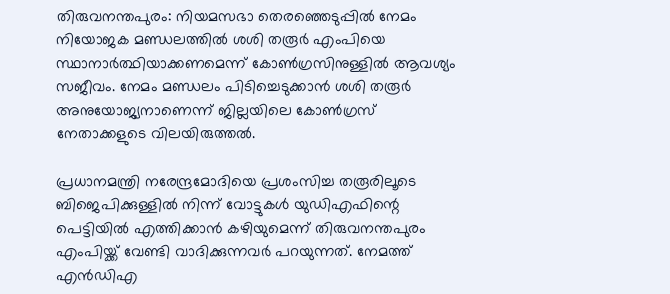തിരുവനന്തപുരം: നിയമസഭാ തെരഞ്ഞെടുപ്പില്‍ നേമം നിയോജക മണ്ഡലത്തില്‍ ശശി തരൂര്‍ എംപിയെ സ്ഥാനാര്‍ത്ഥിയാക്കണമെന്ന് കോണ്‍ഗ്രസിനുള്ളില്‍ ആവശ്യം സജീവം. നേമം മണ്ഡലം പിടിച്ചെടുക്കാന്‍ ശശി തരൂര്‍ അനുയോജ്യനാണെന്ന് ജില്ലയിലെ കോണ്‍ഗ്രസ് നേതാക്കളുടെ വിലയിരുത്തല്‍.

പ്രധാനമന്ത്രി നരേന്ദ്രമോദിയെ പ്രശംസിച്ച തരൂരിലൂടെ ബിജെപിക്കുള്ളില്‍ നിന്ന് വോട്ടുകള്‍ യുഡിഎഫിന്റെ പെട്ടിയില്‍ എത്തിക്കാന്‍ കഴിയുമെന്ന് തിരുവനന്തപുരം എംപിയ്ക്ക് വേണ്ടി വാദിക്കുന്നവര്‍ പറയുന്നത്. നേമത്ത് എന്‍ഡിഎ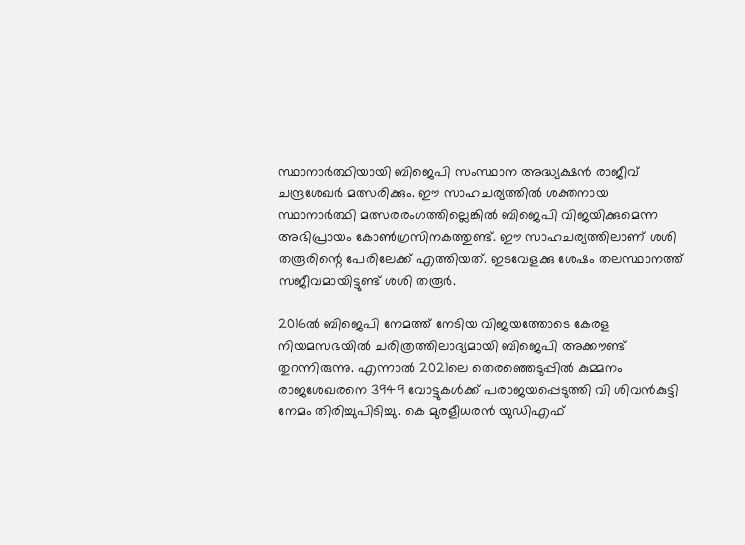സ്ഥാനാര്‍ത്ഥിയായി ബിജെപി സംസ്ഥാന അദ്ധ്യക്ഷന്‍ രാജീവ് ചന്ദ്രശേഖര്‍ മത്സരിക്കും. ഈ സാഹചര്യത്തില്‍ ശക്തനായ സ്ഥാനാര്‍ത്ഥി മത്സരരംഗത്തില്ലെങ്കില്‍ ബിജെപി വിജയിക്കുമെന്ന അഭിപ്രായം കോണ്‍ഗ്രസിനകത്തുണ്ട്. ഈ സാഹചര്യത്തിലാണ് ശശി തരൂരിന്റെ പേരിലേക്ക് എത്തിയത്. ഇടവേളക്കു ശേഷം തലസ്ഥാനത്ത് സജീവമായിട്ടുണ്ട് ശശി തരൂർ.

2016ല്‍ ബിജെപി നേമത്ത് നേടിയ വിജയത്തോടെ കേരള നിയമസഭയില്‍ ചരിത്രത്തിലാദ്യമായി ബിജെപി അക്കൗണ്ട് തുറന്നിരുന്നു. എന്നാല്‍ 2021ലെ തെരഞ്ഞെടുപ്പില്‍ കുമ്മനം രാജശേഖരനെ 3949 വോട്ടുകള്‍ക്ക് പരാജയപ്പെടുത്തി വി ശിവന്‍കുട്ടി നേമം തിരിച്ചുപിടിച്ചു. കെ മുരളീധരന്‍ യുഡിഎഫ്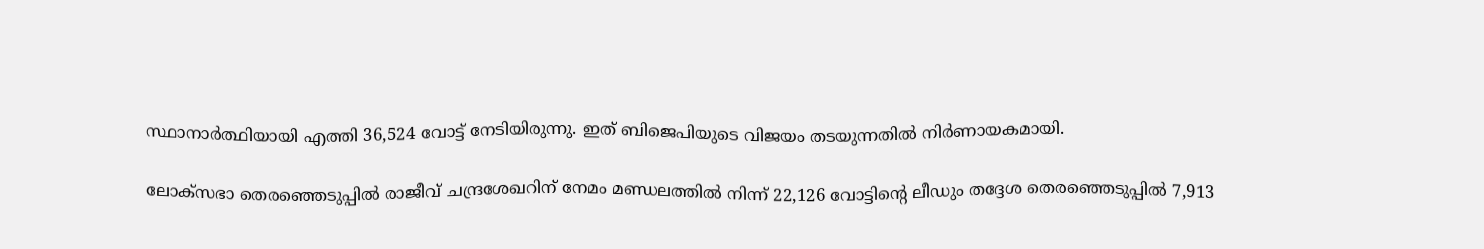സ്ഥാനാര്‍ത്ഥിയായി എത്തി 36,524 വോട്ട് നേടിയിരുന്നു. ഇത് ബിജെപിയുടെ വിജയം തടയുന്നതില്‍ നിര്‍ണായകമായി.

ലോക്‌സഭാ തെരഞ്ഞെടുപ്പില്‍ രാജീവ് ചന്ദ്രശേഖറിന് നേമം മണ്ഡലത്തില്‍ നിന്ന് 22,126 വോട്ടിന്റെ ലീഡും തദ്ദേശ തെരഞ്ഞെടുപ്പില്‍ 7,913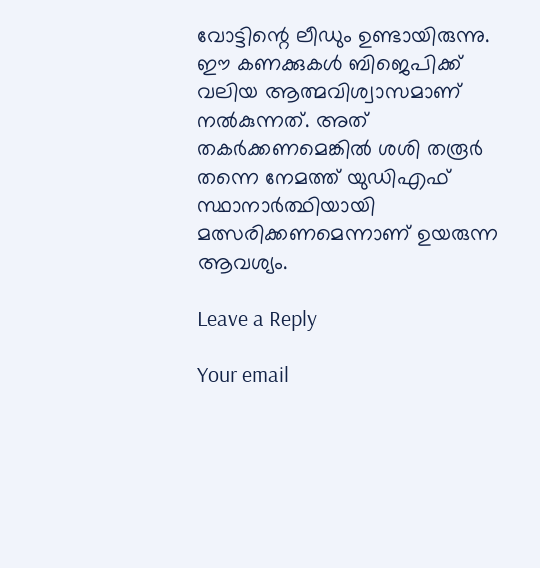വോട്ടിന്റെ ലീഡും ഉണ്ടായിരുന്നു. ഈ കണക്കുകള്‍ ബിജെപിക്ക് വലിയ ആത്മവിശ്വാസമാണ് നല്‍കുന്നത്. അത് തകര്‍ക്കണമെങ്കില്‍ ശശി തരൂര്‍ തന്നെ നേമത്ത് യുഡിഎഫ് സ്ഥാനാര്‍ത്ഥിയായി മത്സരിക്കണമെന്നാണ് ഉയരുന്ന ആവശ്യം.

Leave a Reply

Your email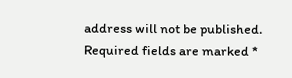address will not be published. Required fields are marked *